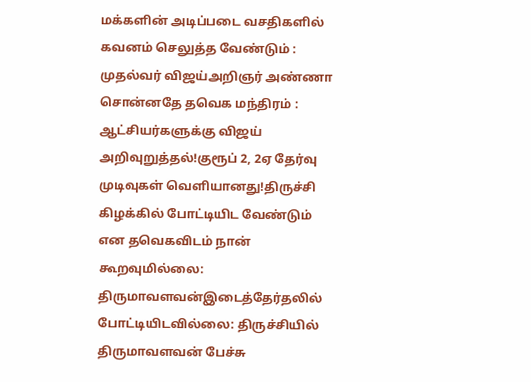மக்களின் அடிப்படை வசதிகளில் கவனம் செலுத்த வேண்டும் : முதல்வர் விஜய்அறிஞர் அண்ணா சொன்னதே தவெக மந்திரம் : ஆட்சியர்களுக்கு விஜய் அறிவுறுத்தல்!குரூப் 2, 2ஏ தேர்வு முடிவுகள் வெளியானது!திருச்சி கிழக்கில் போட்டியிட வேண்டும் என தவெகவிடம் நான் கூறவுமில்லை: திருமாவளவன்இடைத்தேர்தலில் போட்டியிடவில்லை: திருச்சியில் திருமாவளவன் பேச்சு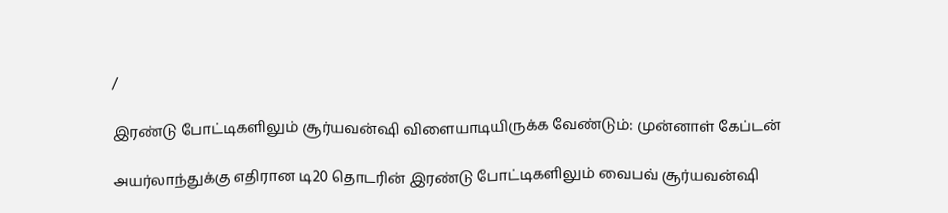/

இரண்டு போட்டிகளிலும் சூர்யவன்ஷி விளையாடியிருக்க வேண்டும்: முன்னாள் கேப்டன்

அயர்லாந்துக்கு எதிரான டி20 தொடரின் இரண்டு போட்டிகளிலும் வைபவ் சூர்யவன்ஷி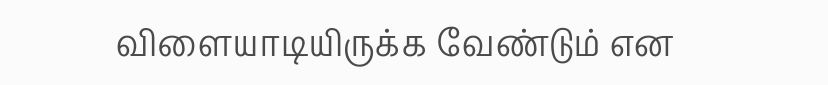விளையாடியிருக்க வேண்டும் என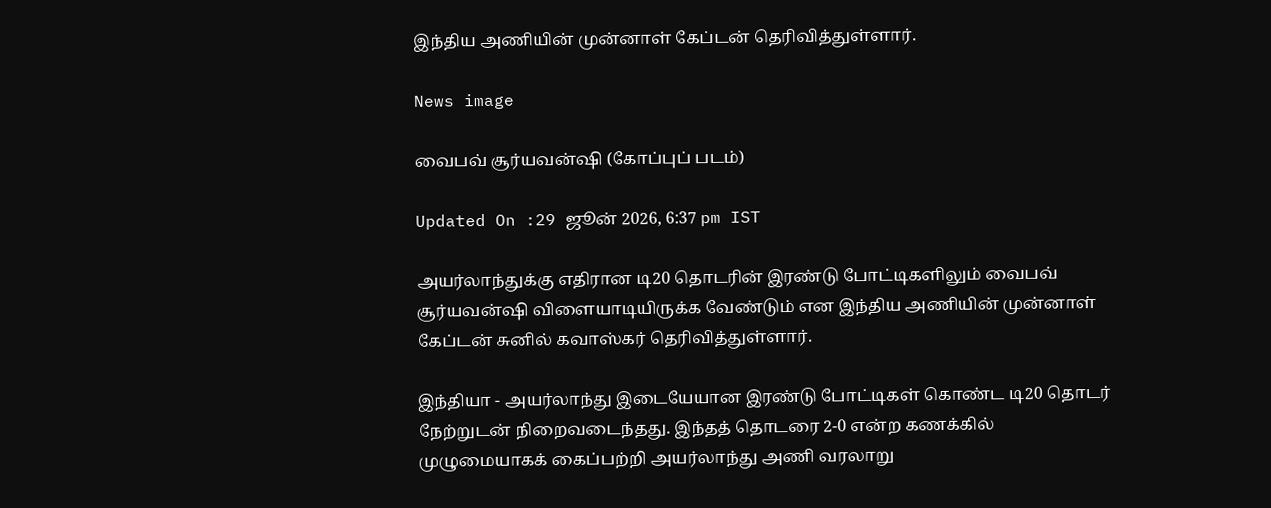இந்திய அணியின் முன்னாள் கேப்டன் தெரிவித்துள்ளார்.

News image

வைபவ் சூர்யவன்ஷி (கோப்புப் படம்)

Updated On :29 ஜூன் 2026, 6:37 pm IST

அயர்லாந்துக்கு எதிரான டி20 தொடரின் இரண்டு போட்டிகளிலும் வைபவ் சூர்யவன்ஷி விளையாடியிருக்க வேண்டும் என இந்திய அணியின் முன்னாள் கேப்டன் சுனில் கவாஸ்கர் தெரிவித்துள்ளார்.

இந்தியா - அயர்லாந்து இடையேயான இரண்டு போட்டிகள் கொண்ட டி20 தொடர் நேற்றுடன் நிறைவடைந்தது. இந்தத் தொடரை 2-0 என்ற கணக்கில் முழுமையாகக் கைப்பற்றி அயர்லாந்து அணி வரலாறு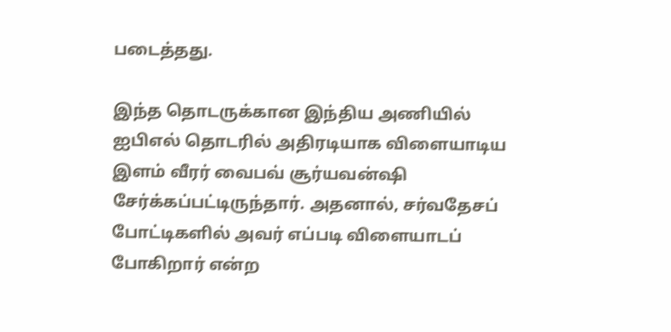படைத்தது.

இந்த தொடருக்கான இந்திய அணியில் ஐபிஎல் தொடரில் அதிரடியாக விளையாடிய இளம் வீரர் வைபவ் சூர்யவன்ஷி சேர்க்கப்பட்டிருந்தார். அதனால், சர்வதேசப் போட்டிகளில் அவர் எப்படி விளையாடப் போகிறார் என்ற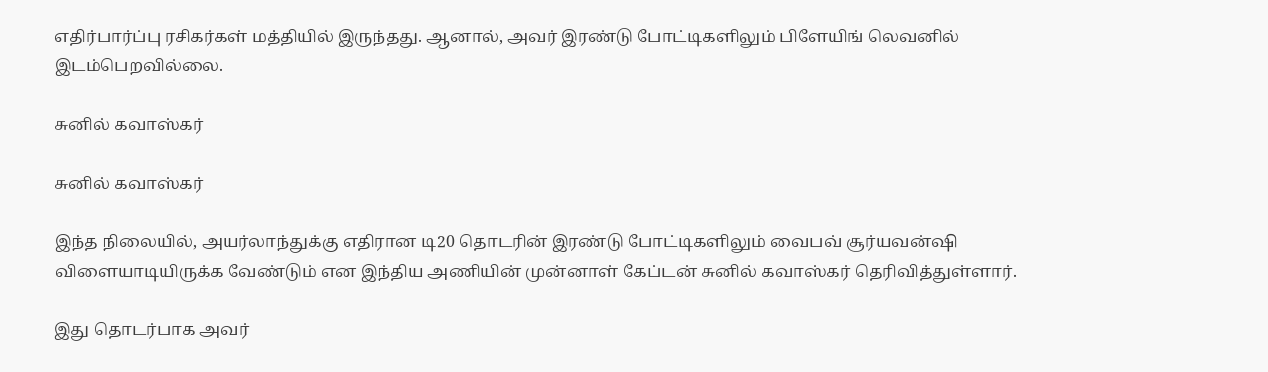எதிர்பார்ப்பு ரசிகர்கள் மத்தியில் இருந்தது. ஆனால், அவர் இரண்டு போட்டிகளிலும் பிளேயிங் லெவனில் இடம்பெறவில்லை.

சுனில் கவாஸ்கர்

சுனில் கவாஸ்கர்

இந்த நிலையில், அயர்லாந்துக்கு எதிரான டி20 தொடரின் இரண்டு போட்டிகளிலும் வைபவ் சூர்யவன்ஷி விளையாடியிருக்க வேண்டும் என இந்திய அணியின் முன்னாள் கேப்டன் சுனில் கவாஸ்கர் தெரிவித்துள்ளார்.

இது தொடர்பாக அவர்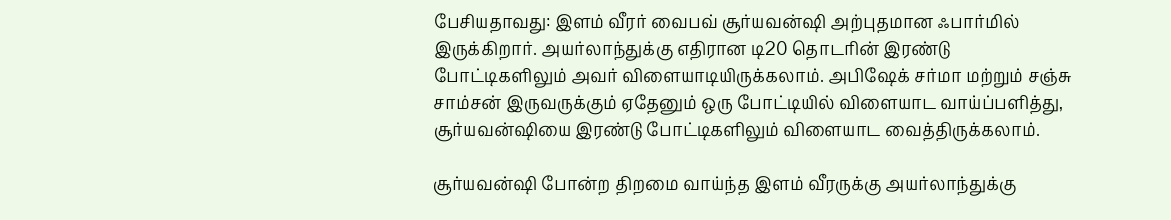பேசியதாவது: இளம் வீரர் வைபவ் சூர்யவன்ஷி அற்புதமான ஃபார்மில் இருக்கிறார். அயர்லாந்துக்கு எதிரான டி20 தொடரின் இரண்டு போட்டிகளிலும் அவர் விளையாடியிருக்கலாம். அபிஷேக் சர்மா மற்றும் சஞ்சு சாம்சன் இருவருக்கும் ஏதேனும் ஒரு போட்டியில் விளையாட வாய்ப்பளித்து, சூர்யவன்ஷியை இரண்டு போட்டிகளிலும் விளையாட வைத்திருக்கலாம்.

சூர்யவன்ஷி போன்ற திறமை வாய்ந்த இளம் வீரருக்கு அயர்லாந்துக்கு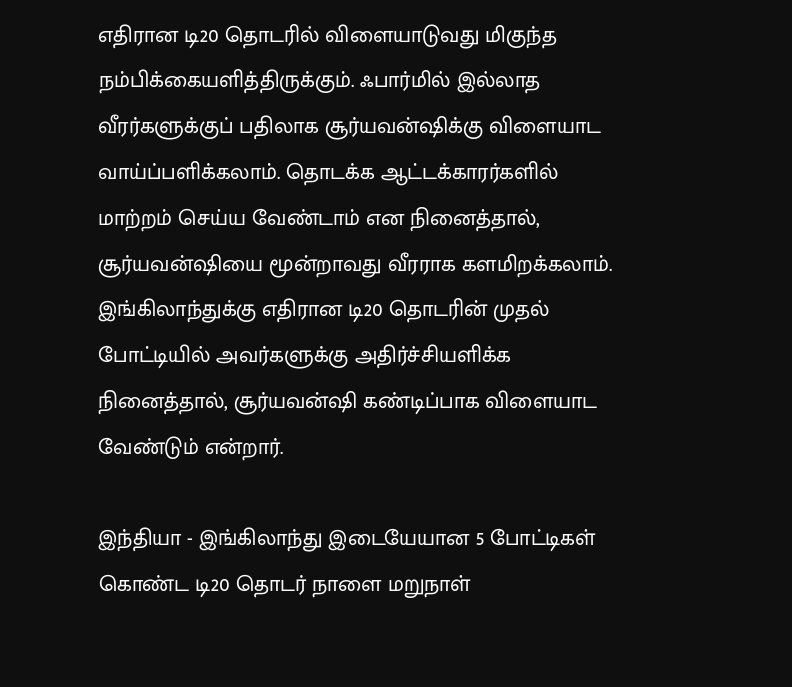எதிரான டி20 தொடரில் விளையாடுவது மிகுந்த நம்பிக்கையளித்திருக்கும். ஃபார்மில் இல்லாத வீரர்களுக்குப் பதிலாக சூர்யவன்ஷிக்கு விளையாட வாய்ப்பளிக்கலாம். தொடக்க ஆட்டக்காரர்களில் மாற்றம் செய்ய வேண்டாம் என நினைத்தால், சூர்யவன்ஷியை மூன்றாவது வீரராக களமிறக்கலாம். இங்கிலாந்துக்கு எதிரான டி20 தொடரின் முதல் போட்டியில் அவர்களுக்கு அதிர்ச்சியளிக்க நினைத்தால், சூர்யவன்ஷி கண்டிப்பாக விளையாட வேண்டும் என்றார்.

இந்தியா - இங்கிலாந்து இடையேயான 5 போட்டிகள் கொண்ட டி20 தொடர் நாளை மறுநாள்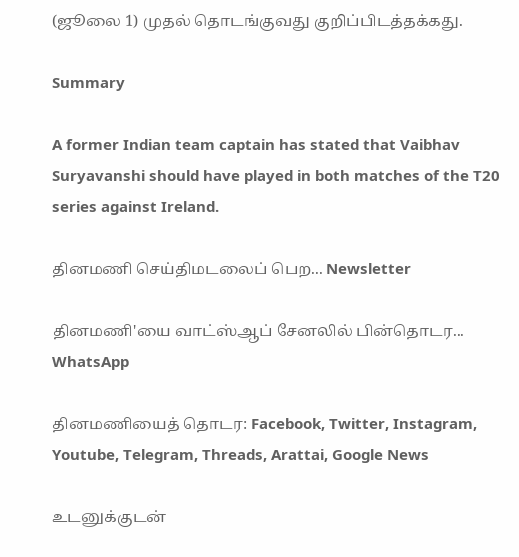(ஜூலை 1) முதல் தொடங்குவது குறிப்பிடத்தக்கது.

Summary

A former Indian team captain has stated that Vaibhav Suryavanshi should have played in both matches of the T20 series against Ireland.

தினமணி செய்திமடலைப் பெற... Newsletter

தினமணி'யை வாட்ஸ்ஆப் சேனலில் பின்தொடர... WhatsApp

தினமணியைத் தொடர: Facebook, Twitter, Instagram, Youtube, Telegram, Threads, Arattai, Google News

உடனுக்குடன்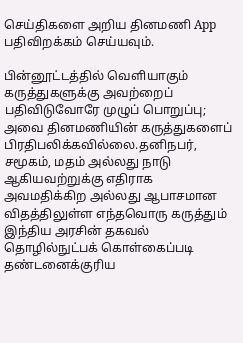செய்திகளை அறிய தினமணி App பதிவிறக்கம் செய்யவும்.

பின்னூட்டத்தில் வெளியாகும் கருத்துகளுக்கு அவற்றைப் பதிவிடுவோரே முழுப் பொறுப்பு; அவை தினமணியின் கருத்துகளைப் பிரதிபலிக்கவில்லை.தனிநபர், சமூகம், மதம் அல்லது நாடு ஆகியவற்றுக்கு எதிராக அவமதிக்கிற அல்லது ஆபாசமான விதத்திலுள்ள எந்தவொரு கருத்தும் இந்திய அரசின் தகவல் தொழில்நுட்பக் கொள்கைப்படி தண்டனைக்குரிய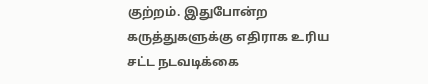குற்றம். இதுபோன்ற கருத்துகளுக்கு எதிராக உரிய சட்ட நடவடிக்கை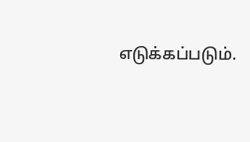எடுக்கப்படும்.